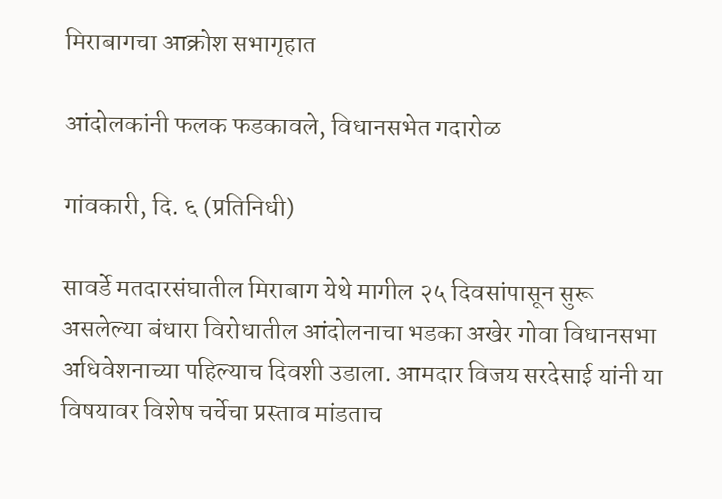मिराबागचा आक्रोश सभागृहात

आंदोलकांनी फलक फडकावले, विधानसभेत गदारोळ

गांवकारी, दि. ६ (प्रतिनिधी)

सावर्डे मतदारसंघातील मिराबाग येथे मागील २५ दिवसांपासून सुरू असलेल्या बंधारा विरोधातील आंदोलनाचा भडका अखेर गोवा विधानसभा अधिवेशनाच्या पहिल्याच दिवशी उडाला. आमदार विजय सरदेसाई यांनी या विषयावर विशेष चर्चेचा प्रस्ताव मांडताच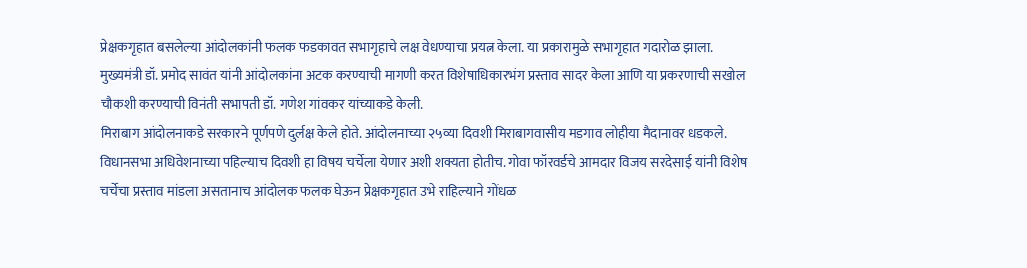प्रेक्षकगृहात बसलेल्या आंदोलकांनी फलक फडकावत सभागृहाचे लक्ष वेधण्याचा प्रयत्न केला. या प्रकारामुळे सभागृहात गदारोळ झाला.
मुख्यमंत्री डॉ. प्रमोद सावंत यांनी आंदोलकांना अटक करण्याची मागणी करत विशेषाधिकारभंग प्रस्ताव सादर केला आणि या प्रकरणाची सखोल चौकशी करण्याची विनंती सभापती डॉ. गणेश गांवकर यांच्याकडे केली.
मिराबाग आंदोलनाकडे सरकारने पूर्णपणे दुर्लक्ष केले होते. आंदोलनाच्या २५व्या दिवशी मिराबागवासीय मडगाव लोहीया मैदानावर धडकले. विधानसभा अधिवेशनाच्या पहिल्याच दिवशी हा विषय चर्चेला येणार अशी शक्यता होतीच. गोवा फॉरवर्डचे आमदार विजय सरदेसाई यांनी विशेष चर्चेचा प्रस्ताव मांडला असतानाच आंदोलक फलक घेऊन प्रेक्षकगृहात उभे राहिल्याने गोंधळ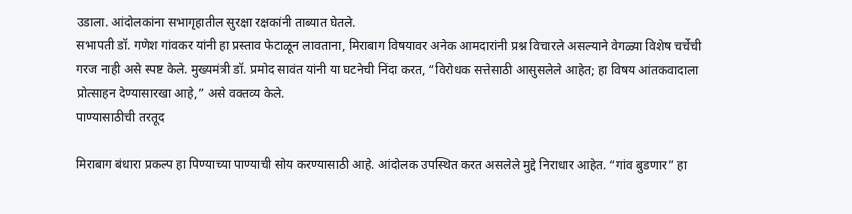उडाला. आंदोलकांना सभागृहातील सुरक्षा रक्षकांनी ताब्यात घेतले.
सभापती डॉ. गणेश गांवकर यांनी हा प्रस्ताव फेटाळून लावताना, मिराबाग विषयावर अनेक आमदारांनी प्रश्न विचारले असल्याने वेगळ्या विशेष चर्चेची गरज नाही असे स्पष्ट केले. मुख्यमंत्री डॉ. प्रमोद सावंत यांनी या घटनेची निंदा करत, “विरोधक सत्तेसाठी आसुसलेले आहेत; हा विषय आंतकवादाला प्रोत्साहन देण्यासारखा आहे,” असे वक्तव्य केले.
पाण्यासाठीची तरतूद

मिराबाग बंधारा प्रकल्प हा पिण्याच्या पाण्याची सोय करण्यासाठी आहे. आंदोलक उपस्थित करत असलेले मुद्दे निराधार आहेत. “गांव बुडणार” हा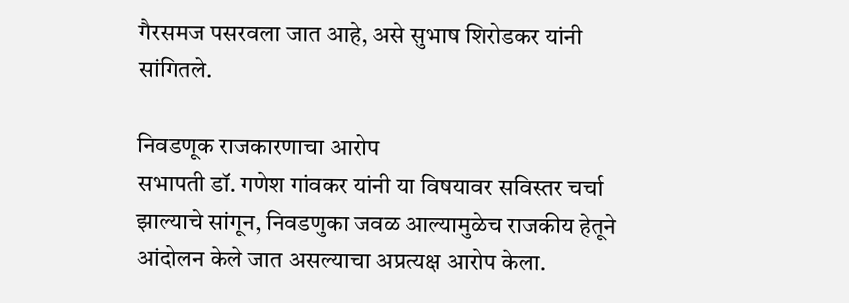गैरसमज पसरवला जात आहे, असे सुभाष शिरोडकर यांनी सांगितले.

निवडणूक राजकारणाचा आरोप
सभापती डॉ. गणेश गांवकर यांनी या विषयावर सविस्तर चर्चा झाल्याचे सांगून, निवडणुका जवळ आल्यामुळेच राजकीय हेतूने आंदोलन केले जात असल्याचा अप्रत्यक्ष आरोप केला.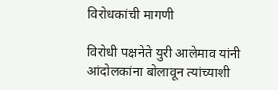विरोधकांची मागणी

विरोधी पक्षनेते युरी आलेमाव यांनी आंदोलकांना बोलावून त्यांच्याशी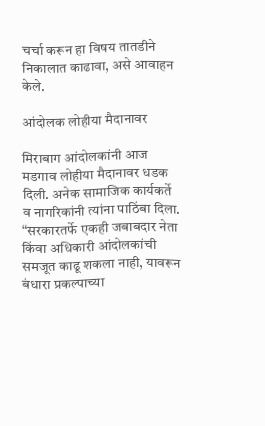चर्चा करून हा विषय तातडीने निकालात काढावा, असे आवाहन केले.

आंदोलक लोहीया मैदानावर

मिराबाग आंदोलकांनी आज मडगाव लोहीया मैदानावर धडक दिली. अनेक सामाजिक कार्यकर्ते व नागरिकांनी त्यांना पाठिंबा दिला. “सरकारतर्फे एकही जबाबदार नेता किंवा अधिकारी आंदोलकांची समजूत काढू शकला नाही, यावरून बंधारा प्रकल्पाच्या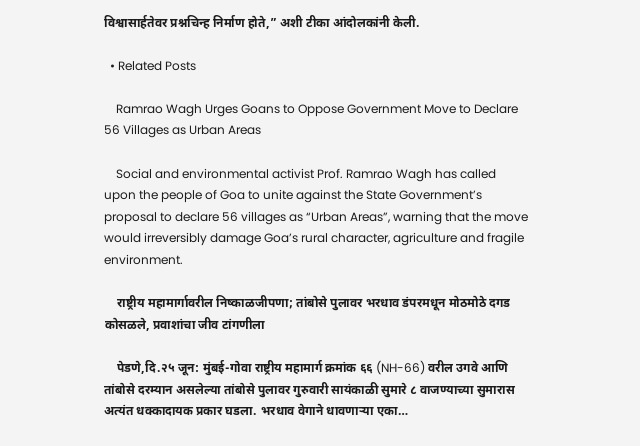विश्वासार्हतेवर प्रश्नचिन्ह निर्माण होते,” अशी टीका आंदोलकांनी केली.

  • Related Posts

    Ramrao Wagh Urges Goans to Oppose Government Move to Declare 56 Villages as Urban Areas

    Social and environmental activist Prof. Ramrao Wagh has called upon the people of Goa to unite against the State Government’s proposal to declare 56 villages as “Urban Areas”, warning that the move would irreversibly damage Goa’s rural character, agriculture and fragile environment.

    राष्ट्रीय महामार्गावरील निष्काळजीपणा; तांबोसे पुलावर भरधाव डंपरमधून मोठमोठे दगड कोसळले, प्रवाशांचा जीव टांगणीला

    पेडणे,दि.२५ जून: मुंबई-गोवा राष्ट्रीय महामार्ग क्रमांक ६६ (NH-66) वरील उगवे आणि तांबोसे दरम्यान असलेल्या तांबोसे पुलावर गुरुवारी सायंकाळी सुमारे ८ वाजण्याच्या सुमारास अत्यंत धक्कादायक प्रकार घडला. भरधाव वेगाने धावणाऱ्या एका…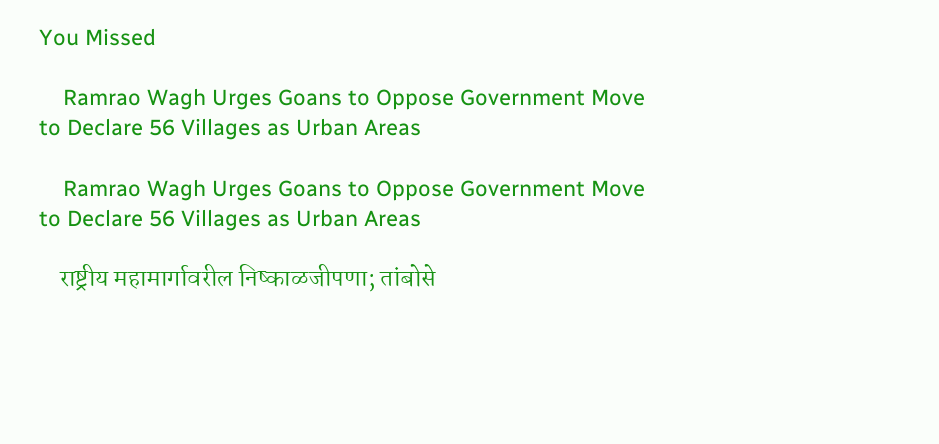You Missed

    Ramrao Wagh Urges Goans to Oppose Government Move to Declare 56 Villages as Urban Areas

    Ramrao Wagh Urges Goans to Oppose Government Move to Declare 56 Villages as Urban Areas

    राष्ट्रीय महामार्गावरील निष्काळजीपणा; तांबोसे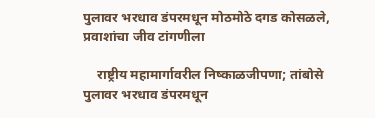पुलावर भरधाव डंपरमधून मोठमोठे दगड कोसळले, प्रवाशांचा जीव टांगणीला

    राष्ट्रीय महामार्गावरील निष्काळजीपणा; तांबोसे पुलावर भरधाव डंपरमधून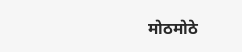मोठमोठे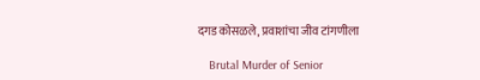दगड कोसळले, प्रवाशांचा जीव टांगणीला

    Brutal Murder of Senior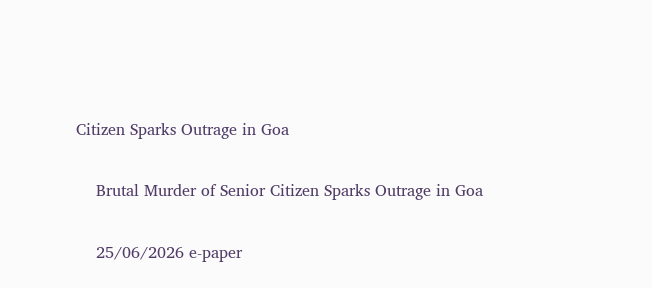Citizen Sparks Outrage in Goa

    Brutal Murder of Senior Citizen Sparks Outrage in Goa

    25/06/2026 e-paper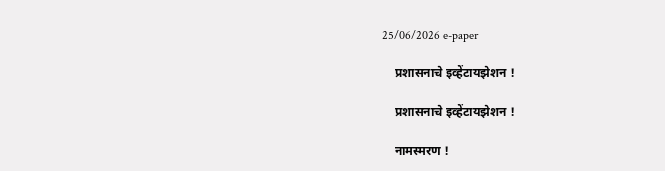25/06/2026 e-paper

    प्रशासनाचे इव्हेंटायझेशन !

    प्रशासनाचे इव्हेंटायझेशन !

    नामस्मरण !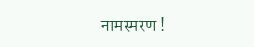नामस्मरण !